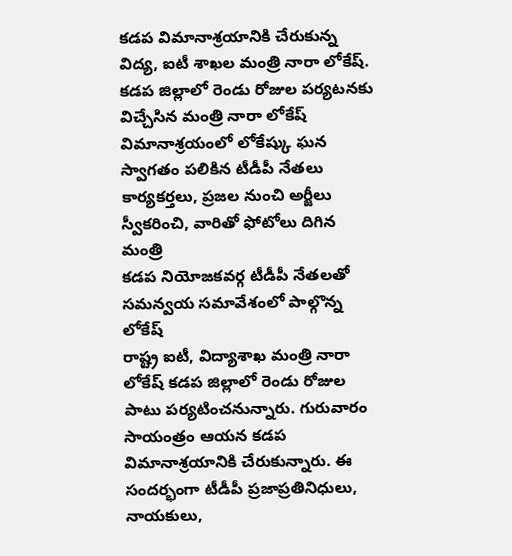కడప విమానాశ్రయానికి చేరుకున్న విద్య, ఐటీ శాఖల మంత్రి నారా లోకేష్.
కడప జిల్లాలో రెండు రోజుల పర్యటనకు విచ్చేసిన మంత్రి నారా లోకేష్
విమానాశ్రయంలో లోకేష్కు ఘన స్వాగతం పలికిన టీడీపీ నేతలు
కార్యకర్తలు, ప్రజల నుంచి అర్జీలు స్వీకరించి, వారితో ఫోటోలు దిగిన మంత్రి
కడప నియోజకవర్గ టీడీపీ నేతలతో సమన్వయ సమావేశంలో పాల్గొన్న లోకేష్
రాష్ట్ర ఐటీ, విద్యాశాఖ మంత్రి నారా లోకేష్ కడప జిల్లాలో రెండు రోజుల పాటు పర్యటించనున్నారు. గురువారం సాయంత్రం ఆయన కడప విమానాశ్రయానికి చేరుకున్నారు. ఈ సందర్భంగా టీడీపీ ప్రజాప్రతినిధులు, నాయకులు,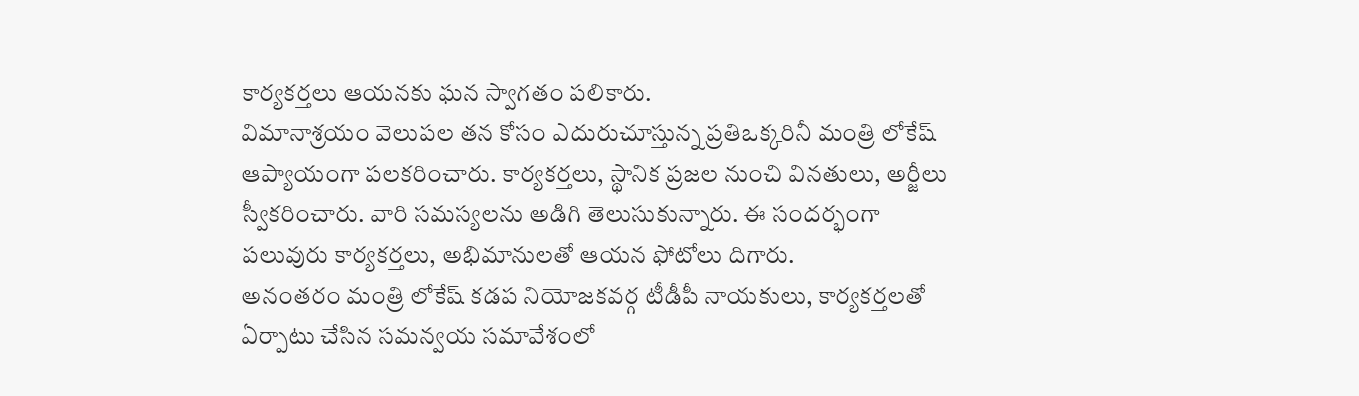కార్యకర్తలు ఆయనకు ఘన స్వాగతం పలికారు.
విమానాశ్రయం వెలుపల తన కోసం ఎదురుచూస్తున్న ప్రతిఒక్కరినీ మంత్రి లోకేష్ ఆప్యాయంగా పలకరించారు. కార్యకర్తలు, స్థానిక ప్రజల నుంచి వినతులు, అర్జీలు స్వీకరించారు. వారి సమస్యలను అడిగి తెలుసుకున్నారు. ఈ సందర్భంగా పలువురు కార్యకర్తలు, అభిమానులతో ఆయన ఫోటోలు దిగారు.
అనంతరం మంత్రి లోకేష్ కడప నియోజకవర్గ టీడీపీ నాయకులు, కార్యకర్తలతో ఏర్పాటు చేసిన సమన్వయ సమావేశంలో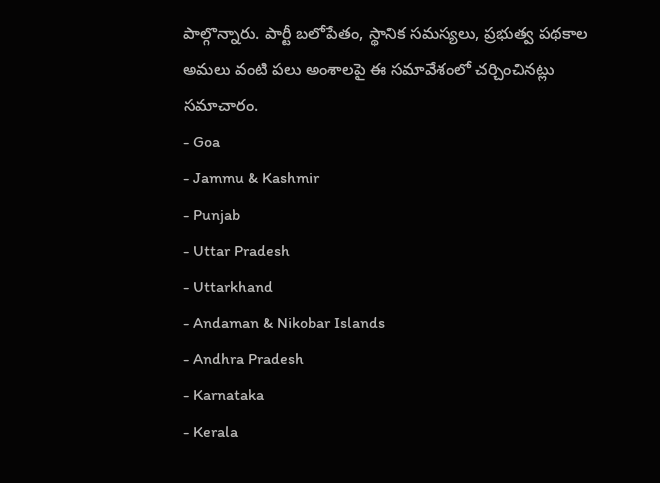పాల్గొన్నారు. పార్టీ బలోపేతం, స్థానిక సమస్యలు, ప్రభుత్వ పథకాల అమలు వంటి పలు అంశాలపై ఈ సమావేశంలో చర్చించినట్లు సమాచారం.
- Goa
- Jammu & Kashmir
- Punjab
- Uttar Pradesh
- Uttarkhand
- Andaman & Nikobar Islands
- Andhra Pradesh
- Karnataka
- Kerala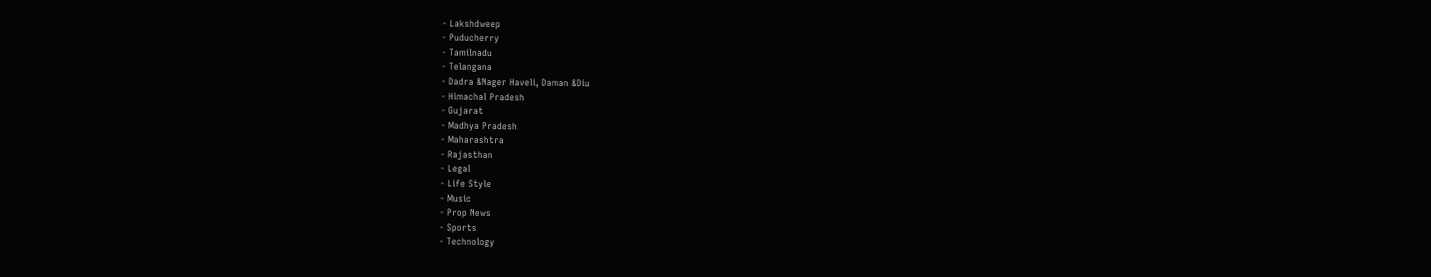- Lakshdweep
- Puducherry
- Tamilnadu
- Telangana
- Dadra &Nager Haveli, Daman &Diu
- Himachal Pradesh
- Gujarat
- Madhya Pradesh
- Maharashtra
- Rajasthan
- Legal
- Life Style
- Music
- Prop News
- Sports
- Technology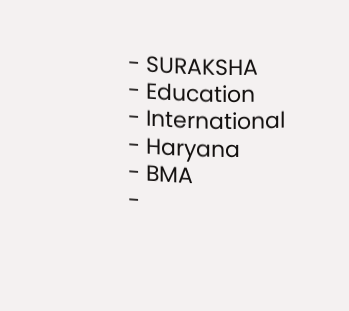- SURAKSHA
- Education
- International
- Haryana
- BMA
-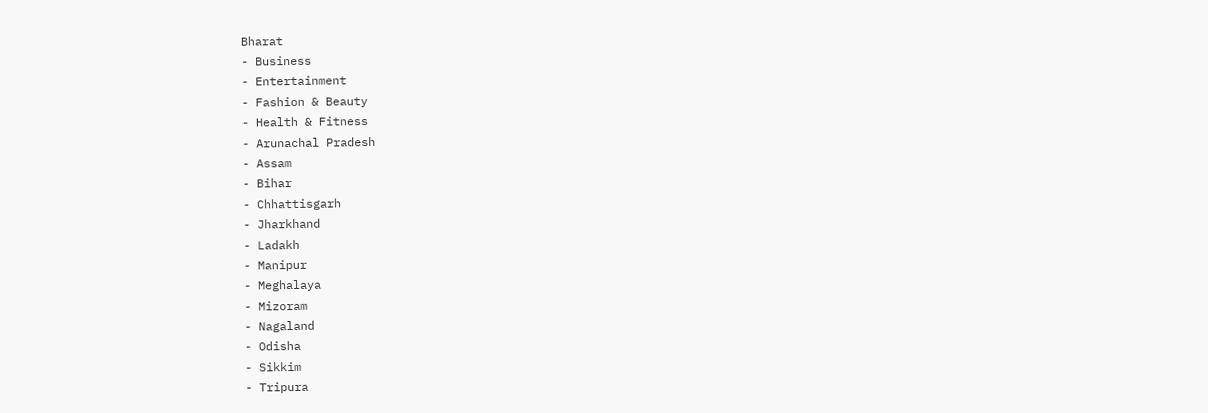Bharat
- Business
- Entertainment
- Fashion & Beauty
- Health & Fitness
- Arunachal Pradesh
- Assam
- Bihar
- Chhattisgarh
- Jharkhand
- Ladakh
- Manipur
- Meghalaya
- Mizoram
- Nagaland
- Odisha
- Sikkim
- Tripura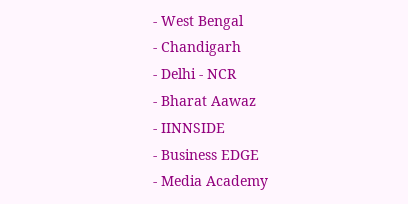- West Bengal
- Chandigarh
- Delhi - NCR
- Bharat Aawaz
- IINNSIDE
- Business EDGE
- Media Academy